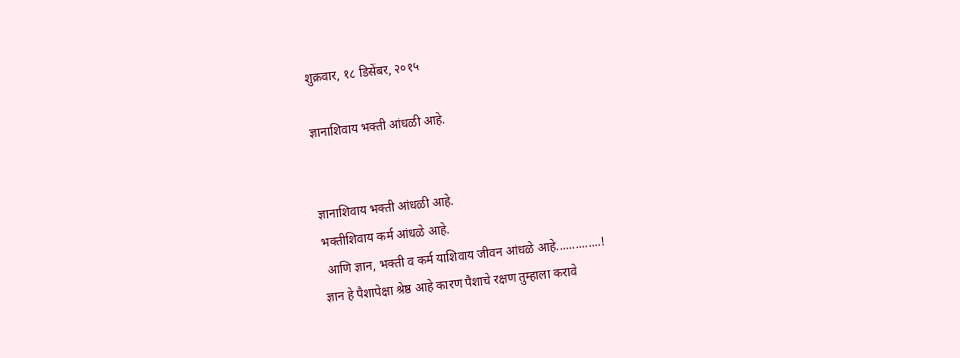शुक्रवार, १८ डिसेंबर, २०१५

ज्ञानाशिवाय भक्ती आंधळी आहे.


ज्ञानाशिवाय भक्ती आंधळी आहे.
भक्तीशिवाय कर्म आंधळे आहे.
 आणि ज्ञान, भक्ती व कर्म याशिवाय जीवन आंधळे आहे..............!
ज्ञान हे पैशापेक्षा श्रेष्ठ आहे कारण पैशाचे रक्षण तुम्हाला करावे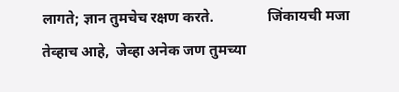लागते; ज्ञान तुमचेच रक्षण करते.               जिंकायची मजा तेव्हाच आहे,  जेव्हा अनेक जण तुमच्या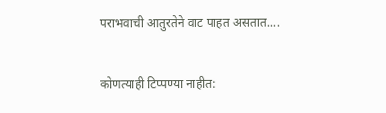पराभवाची आतुरतेने वाट पाहत असतात....


कोणत्याही टिप्पण्‍या नाहीत: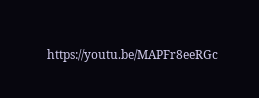https://youtu.be/MAPFr8eeRGc